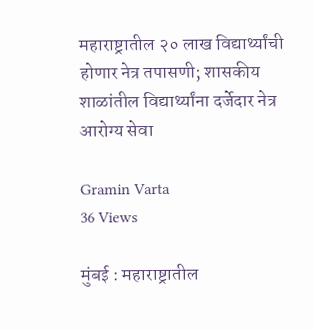महाराष्ट्रातील २० लाख विद्यार्थ्यांची होणार नेत्र तपासणी; शासकीय शाळांतील विद्यार्थ्यांना दर्जेदार नेत्र आरोग्य सेवा

Gramin Varta
36 Views

मुंबई : महाराष्ट्रातील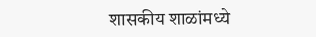शासकीय शाळांमध्ये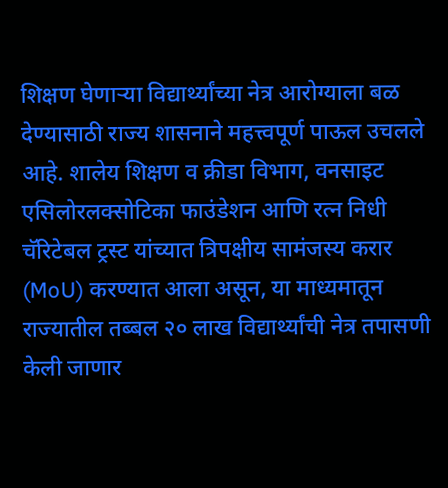शिक्षण घेणाऱ्या विद्यार्थ्यांच्या नेत्र आरोग्याला बळ देण्यासाठी राज्य शासनाने महत्त्वपूर्ण पाऊल उचलले आहे. शालेय शिक्षण व क्रीडा विभाग, वनसाइट एसिलोरलक्सोटिका फाउंडेशन आणि रत्न निधी चॅरिटेबल ट्रस्ट यांच्यात त्रिपक्षीय सामंजस्य करार (MoU) करण्यात आला असून, या माध्यमातून राज्यातील तब्बल २० लाख विद्यार्थ्यांची नेत्र तपासणी केली जाणार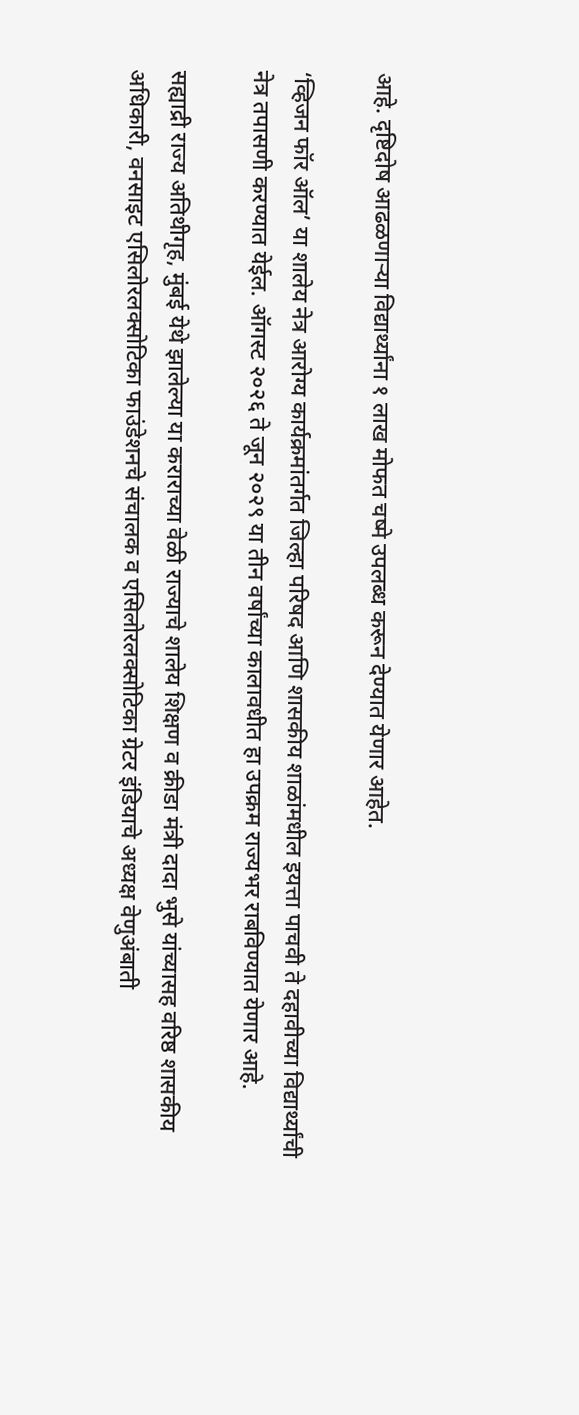आहे. दृष्टिदोष आढळणाऱ्या विद्यार्थ्यांना १ लाख मोफत चष्मे उपलब्ध करून देण्यात येणार आहेत.

‘व्हिजन फॉर ऑल’ या शालेय नेत्र आरोग्य कार्यक्रमांतर्गत जिल्हा परिषद आणि शासकीय शाळांमधील इयत्ता पाचवी ते दहावीच्या विद्यार्थ्यांची नेत्र तपासणी करण्यात येईल. ऑगस्ट २०२६ ते जून २०२९ या तीन वर्षांच्या कालावधीत हा उपक्रम राज्यभर राबविण्यात येणार आहे.

सह्याद्री राज्य अतिथीगृह, मुंबई येथे झालेल्या या कराराच्या वेळी राज्याचे शालेय शिक्षण व क्रीडा मंत्री दादा भुसे यांच्यासह वरिष्ठ शासकीय अधिकारी, वनसाइट एसिलोरलक्सोटिका फाउंडेशनचे संचालक व एसिलोरलक्सोटिका ग्रेटर इंडियाचे अध्यक्ष वेणुअंबाती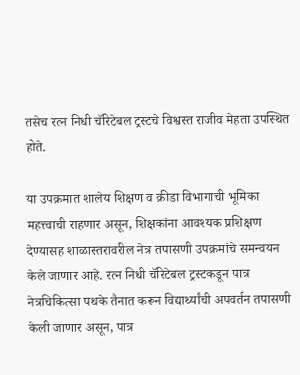तसेच रत्न निधी चॅरिटेबल ट्रस्टचे विश्वस्त राजीव मेहता उपस्थित होते.

या उपक्रमात शालेय शिक्षण व क्रीडा विभागाची भूमिका महत्त्वाची राहणार असून, शिक्षकांना आवश्यक प्रशिक्षण देण्यासह शाळास्तरावरील नेत्र तपासणी उपक्रमांचे समन्वयन केले जाणार आहे. रत्न निधी चॅरिटेबल ट्रस्टकडून पात्र नेत्रचिकित्सा पथके तैनात करून विद्यार्थ्यांची अपवर्तन तपासणी केली जाणार असून, पात्र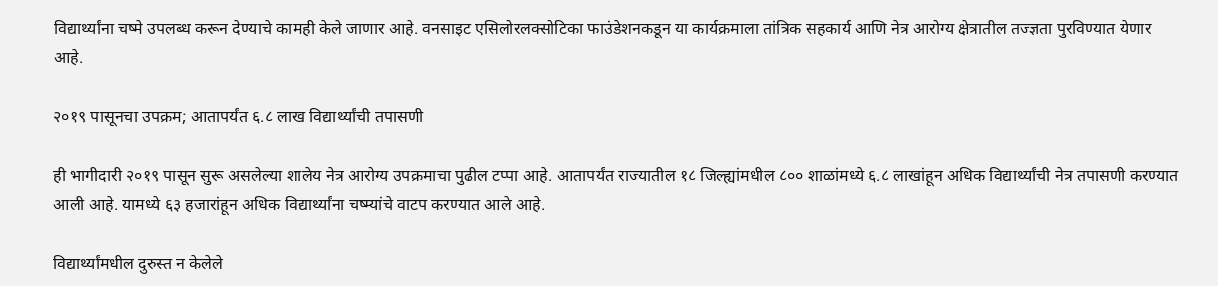विद्यार्थ्यांना चष्मे उपलब्ध करून देण्याचे कामही केले जाणार आहे. वनसाइट एसिलोरलक्सोटिका फाउंडेशनकडून या कार्यक्रमाला तांत्रिक सहकार्य आणि नेत्र आरोग्य क्षेत्रातील तज्ज्ञता पुरविण्यात येणार आहे.

२०१९ पासूनचा उपक्रम; आतापर्यंत ६.८ लाख विद्यार्थ्यांची तपासणी

ही भागीदारी २०१९ पासून सुरू असलेल्या शालेय नेत्र आरोग्य उपक्रमाचा पुढील टप्पा आहे. आतापर्यंत राज्यातील १८ जिल्ह्यांमधील ८०० शाळांमध्ये ६.८ लाखांहून अधिक विद्यार्थ्यांची नेत्र तपासणी करण्यात आली आहे. यामध्ये ६३ हजारांहून अधिक विद्यार्थ्यांना चष्म्यांचे वाटप करण्यात आले आहे.

विद्यार्थ्यांमधील दुरुस्त न केलेले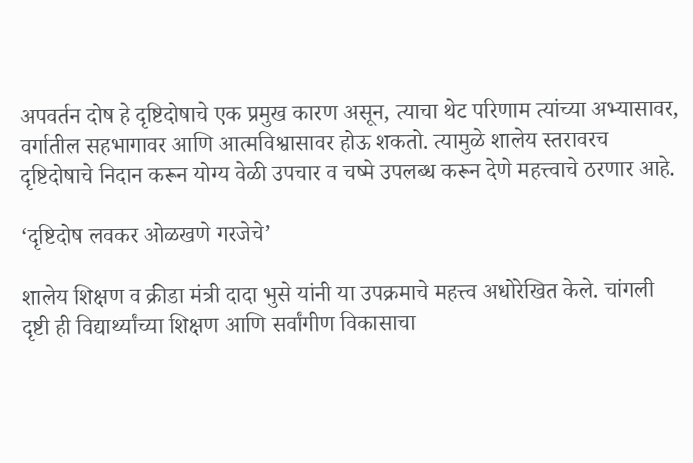अपवर्तन दोष हे दृष्टिदोषाचे एक प्रमुख कारण असून, त्याचा थेट परिणाम त्यांच्या अभ्यासावर, वर्गातील सहभागावर आणि आत्मविश्वासावर होऊ शकतो. त्यामुळे शालेय स्तरावरच दृष्टिदोषाचे निदान करून योग्य वेळी उपचार व चष्मे उपलब्ध करून देणे महत्त्वाचे ठरणार आहे.

‘दृष्टिदोष लवकर ओळखणे गरजेचे’

शालेय शिक्षण व क्रीडा मंत्री दादा भुसे यांनी या उपक्रमाचे महत्त्व अधोरेखित केले. चांगली दृष्टी ही विद्यार्थ्यांच्या शिक्षण आणि सर्वांगीण विकासाचा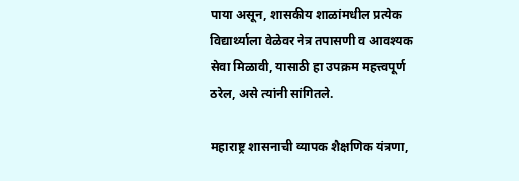पाया असून, शासकीय शाळांमधील प्रत्येक विद्यार्थ्याला वेळेवर नेत्र तपासणी व आवश्यक सेवा मिळावी, यासाठी हा उपक्रम महत्त्वपूर्ण ठरेल, असे त्यांनी सांगितले.

महाराष्ट्र शासनाची व्यापक शैक्षणिक यंत्रणा,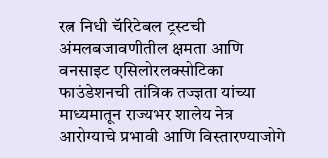रत्न निधी चॅरिटेबल ट्रस्टची अंमलबजावणीतील क्षमता आणि वनसाइट एसिलोरलक्सोटिका फाउंडेशनची तांत्रिक तज्ज्ञता यांच्या माध्यमातून राज्यभर शालेय नेत्र आरोग्याचे प्रभावी आणि विस्तारण्याजोगे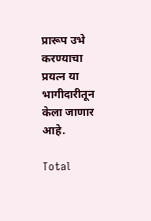प्रारूप उभे करण्याचा प्रयत्न या भागीदारीतून केला जाणार आहे.

Total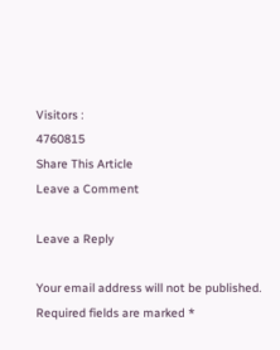Visitors :
4760815
Share This Article
Leave a Comment

Leave a Reply

Your email address will not be published. Required fields are marked *